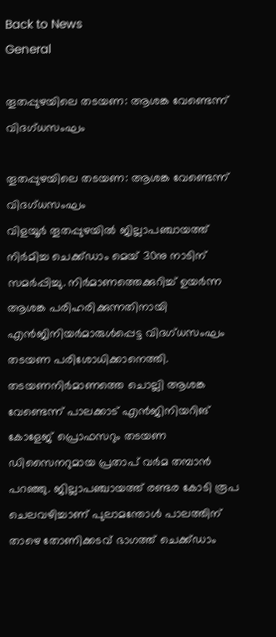Back to News
General

തൂതപ്പുഴയിലെ തടയണ: ആശങ്ക വേണ്ടെന്ന് വിദഗ്ധസംഘം

തൂതപ്പുഴയിലെ തടയണ: ആശങ്ക വേണ്ടെന്ന് വിദഗ്ധസംഘം
വിളയൂര്‍ തൂതപ്പുഴയില്‍ ജില്ലാപഞ്ചായത്ത് നിര്‍മിച്ച ചെക്ക്ഡാം മെയ്‌ 30നു നാടിന് സമര്‍പ്പിച്ചു. നിര്‍മാണത്തെക്കുറിച്ച് ഉയര്‍ന്ന ആശങ്ക പരിഹരിക്കുന്നതിനായി എന്‍ജിനിയര്‍മാരുള്‍പ്പെട്ട വിദഗ്ധസംഘം തടയണ പരിശോധിക്കാനെത്തി. തടയണനിര്‍മാണത്തെ ചൊല്ലി ആശങ്ക വേണ്ടെന്ന് പാലക്കാട് എന്‍ജിനിയറിങ് കോളേജ് പ്രൊഫസറും തടയണ ഡിസൈനറുമായ പ്രതാപ് വര്‍മ തമ്പാന്‍ പറഞ്ഞു. ജില്ലാപഞ്ചായത്ത് രണ്ടര കോടി രൂപ ചെലവഴിച്ചാണ് പുലാമന്തോള്‍ പാലത്തിന് താഴെ തോണിക്കടവ് ഭാഗത്ത് ചെക്ക്ഡാം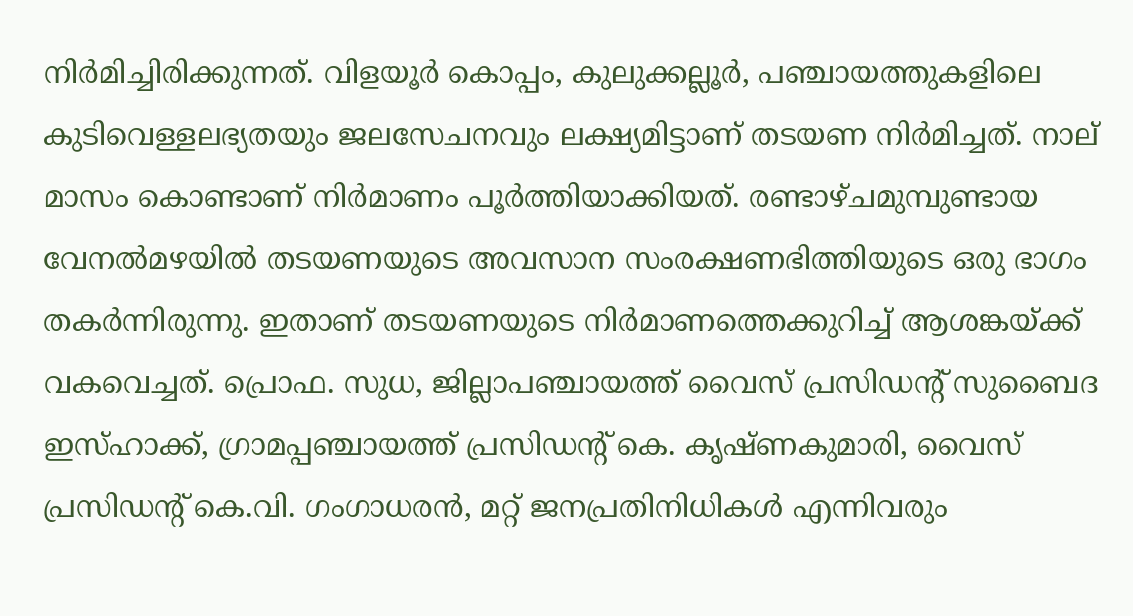നിര്‍മിച്ചിരിക്കുന്നത്. വിളയൂര്‍ കൊപ്പം, കുലുക്കല്ലൂര്‍, പഞ്ചായത്തുകളിലെ കുടിവെള്ളലഭ്യതയും ജലസേചനവും ലക്ഷ്യമിട്ടാണ് തടയണ നിര്‍മിച്ചത്. നാല് മാസം കൊണ്ടാണ് നിര്‍മാണം പൂര്‍ത്തിയാക്കിയത്. രണ്ടാഴ്ചമുമ്പുണ്ടായ വേനല്‍മഴയില്‍ തടയണയുടെ അവസാന സംരക്ഷണഭിത്തിയുടെ ഒരു ഭാഗം തകര്‍ന്നിരുന്നു. ഇതാണ് തടയണയുടെ നിര്‍മാണത്തെക്കുറിച്ച് ആശങ്കയ്ക്ക് വകവെച്ചത്. പ്രൊഫ. സുധ, ജില്ലാപഞ്ചായത്ത് വൈസ് പ്രസിഡന്റ് സുബൈദ ഇസ്ഹാക്ക്, ഗ്രാമപ്പഞ്ചായത്ത് പ്രസിഡന്റ് കെ. കൃഷ്ണകുമാരി, വൈസ് പ്രസിഡന്റ് കെ.വി. ഗംഗാധരന്‍, മറ്റ് ജനപ്രതിനിധികള്‍ എന്നിവരും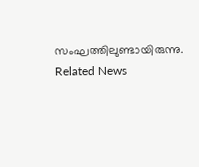സംഘത്തിലുണ്ടായിരുന്നു.
Related News